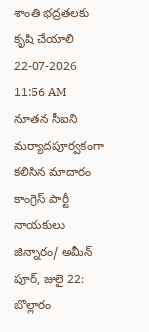శాంతి భద్రతలకు కృషి చేయాలి
22-07-2026 11:56 AM
నూతన సీఐని మర్యాదపూర్వకంగా కలిసిన మాదారం కాంగ్రెస్ పార్టీ నాయకులు
జిన్నారం/ అమీన్ పూర్, జులై 22: బొల్లారం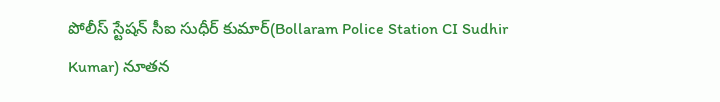పోలీస్ స్టేషన్ సీఐ సుధీర్ కుమార్(Bollaram Police Station CI Sudhir Kumar) నూతన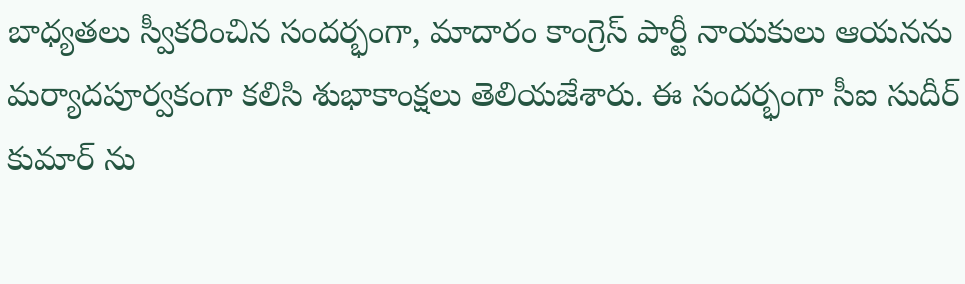బాధ్యతలు స్వీకరించిన సందర్భంగా, మాదారం కాంగ్రెస్ పార్టీ నాయకులు ఆయనను మర్యాదపూర్వకంగా కలిసి శుభాకాంక్షలు తెలియజేశారు. ఈ సందర్భంగా సీఐ సుదీర్ కుమార్ ను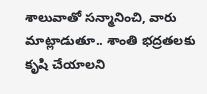శాలువాతో సన్మానించి, వారు మాట్లాడుతూ.. శాంతి భద్రతలకు కృషి చేయాలని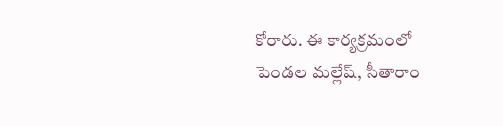కోరారు. ఈ కార్యక్రమంలో పెండల మల్లేష్, సీతారాం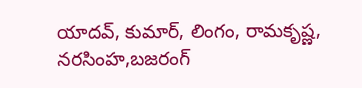యాదవ్, కుమార్, లింగం, రామకృష్ణ, నరసింహ,బజరంగ్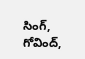సింగ్, గోవింద్,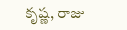కృష్ణ, రాజు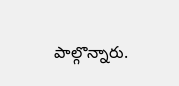పాల్గొన్నారు.